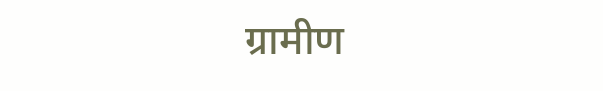ग्रामीण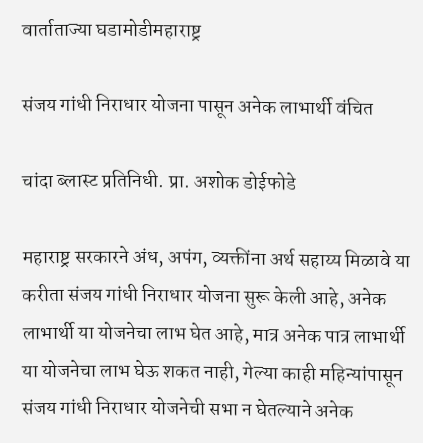वार्ताताज्या घडामोडीमहाराष्ट्र

संजय गांधी निराधार योजना पासून अनेक लाभार्थी वंचित

चांदा ब्लास्ट प्रतिनिधी. प्रा. अशोक डोईफोडे

महाराष्ट्र सरकारने अंध, अपंग, व्यक्तींना अर्थ सहाय्य मिळावे या करीता संजय गांधी निराधार योजना सुरू केली आहे, अनेक लाभार्थी या योजनेचा लाभ घेत आहे, मात्र अनेक पात्र लाभार्थी या योजनेचा लाभ घेऊ शकत नाही, गेल्या काही महिन्यांपासून संजय गांधी निराधार योजनेची सभा न घेतल्याने अनेक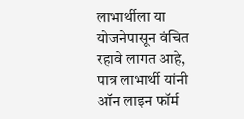लाभार्थीला या योजनेपासून वंचित रहावे लागत आहे, पात्र लाभार्थी यांनी ऑन लाइन फॉर्म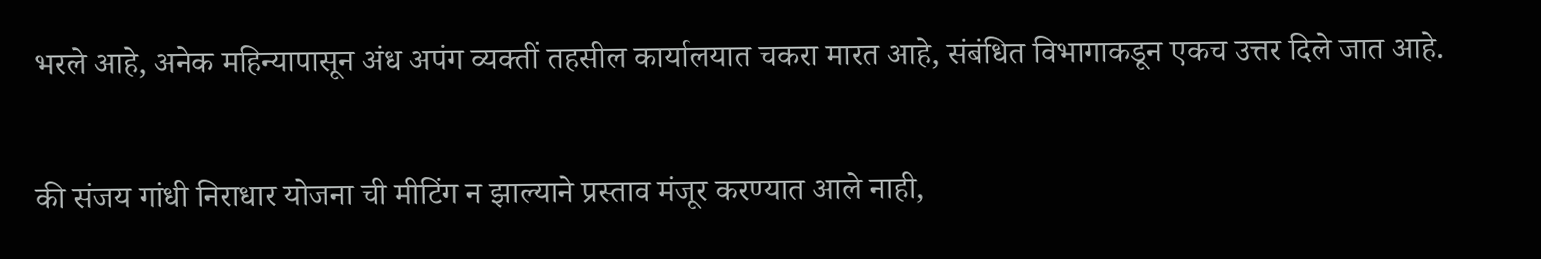भरले आहे, अनेक महिन्यापासून अंध अपंग व्यक्तीं तहसील कार्यालयात चकरा मारत आहे, संबंधित विभागाकडून एकच उत्तर दिले जात आहे.

की संजय गांधी निराधार योजना ची मीटिंग न झाल्याने प्रस्ताव मंजूर करण्यात आले नाही,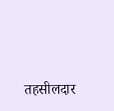तहसीलदार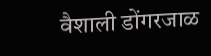वैशाली डोंगरजाळ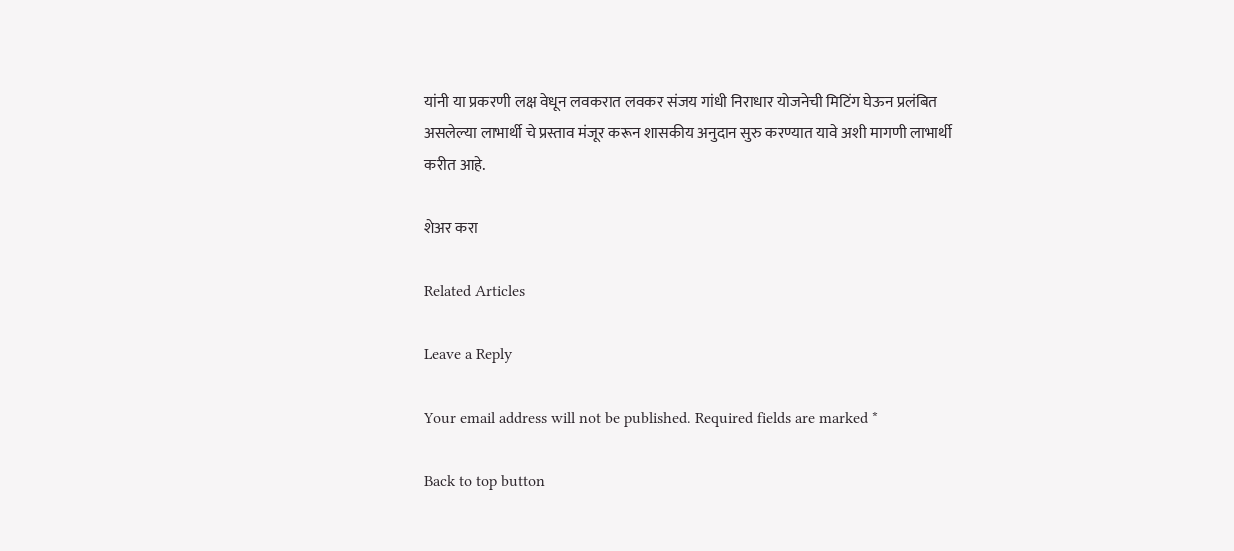यांनी या प्रकरणी लक्ष वेधून लवकरात लवकर संजय गांधी निराधार योजनेची मिटिंग घेऊन प्रलंबित असलेल्या लाभार्थी चे प्रस्ताव मंजूर करून शासकीय अनुदान सुरु करण्यात यावे अशी मागणी लाभार्थी करीत आहे.

शेअर करा

Related Articles

Leave a Reply

Your email address will not be published. Required fields are marked *

Back to top button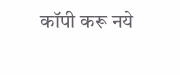कॉपी करू नये